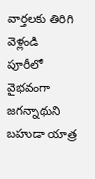వార్తలకు తిరిగి వెళ్లండి
పూరీలో వైభవంగా జగన్నాథుని బహుడా యాత్ర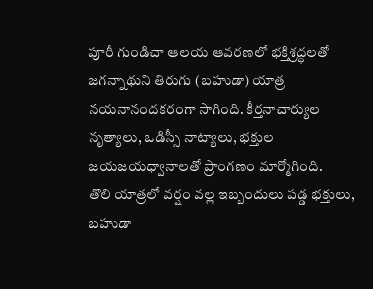పూరీ గుండిచా ఆలయ ఆవరణలో భక్తిశ్రద్ధలతో జగన్నాథుని తిరుగు (బహుడా) యాత్ర నయనానందకరంగా సాగింది. కీర్తనాచార్యుల నృత్యాలు, ఒడిస్సీ నాట్యాలు, భక్తుల జయజయధ్వానాలతో ప్రాంగణం మార్మోగింది.
తొలి యాత్రలో వర్షం వల్ల ఇబ్బందులు పడ్డ భక్తులు, బహుడా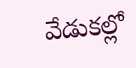వేడుకల్లో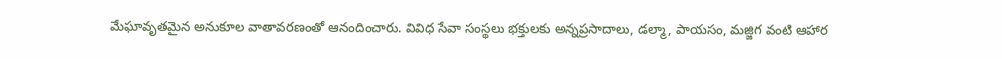మేఘావృతమైన అనుకూల వాతావరణంతో ఆనందించారు. వివిధ సేవా సంస్థలు భక్తులకు అన్నప్రసాదాలు, డల్మా, పాయసం, మజ్జిగ వంటి ఆహార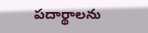పదార్థాలను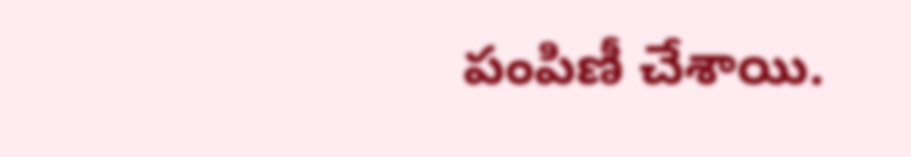పంపిణీ చేశాయి.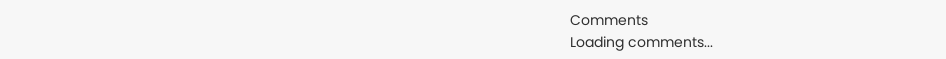Comments
Loading comments...